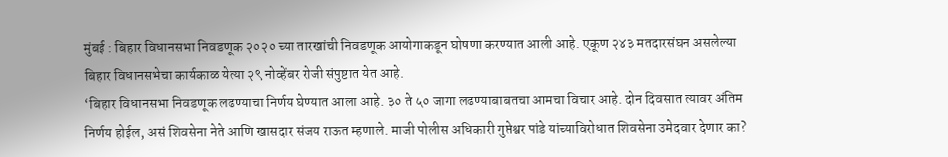मुंबई : बिहार विधानसभा निवडणूक २०२० च्या तारखांची निवडणूक आयोगाकडून घोषणा करण्यात आली आहे. एकूण २४३ मतदारसंघन असलेल्या बिहार विधानसभेचा कार्यकाळ येत्या २९ नोव्हेंबर रोजी संपुष्टात येत आहे.
‘बिहार विधानसभा निवडणूक लढण्याचा निर्णय घेण्यात आला आहे. ३० ते ५० जागा लढण्याबाबतचा आमचा विचार आहे. दोन दिवसात त्यावर अंतिम निर्णय होईल, असं शिवसेना नेते आणि खासदार संजय राऊत म्हणाले. माजी पोलीस अधिकारी गुप्तेश्वर पांडे यांच्याविरोधात शिवसेना उमेदवार देणार का?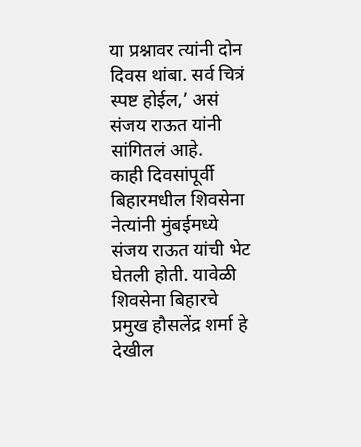या प्रश्नावर त्यांनी दोन दिवस थांबा. सर्व चित्रं स्पष्ट होईल,’ असं संजय राऊत यांनी सांगितलं आहे.
काही दिवसांपूर्वी बिहारमधील शिवसेना नेत्यांनी मुंबईमध्ये संजय राऊत यांची भेट घेतली होती. यावेळी शिवसेना बिहारचे प्रमुख हौसलेंद्र शर्मा हे देखील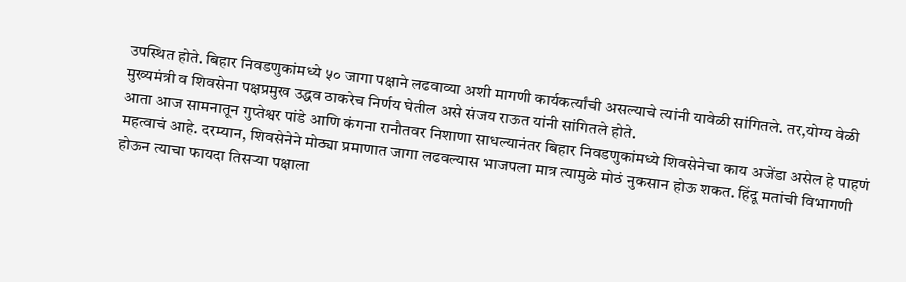उपस्थित होते. बिहार निवडणुकांमध्ये ५० जागा पक्षाने लढवाव्या अशी मागणी कार्यकर्त्यांची असल्याचे त्यांनी यावेळी सांगितले. तर,योग्य वेळी मुख्यमंत्री व शिवसेना पक्षप्रमुख उद्धव ठाकरेच निर्णय घेतील असे संजय राऊत यांनी सांगितले होते.
आता आज सामनातून गुप्तेश्वर पांडे आणि कंगना रानौतवर निशाणा साधल्यानंतर बिहार निवडणुकांमध्ये शिवसेनेचा काय अजेंडा असेल हे पाहणं महत्वाचं आहे. दरम्यान, शिवसेनेने मोठ्या प्रमाणात जागा लढवल्यास भाजपला मात्र त्यामुळे मोठं नुकसान होऊ शकत. हिंदू मतांची विभागणी होऊन त्याचा फायदा तिसऱ्या पक्षाला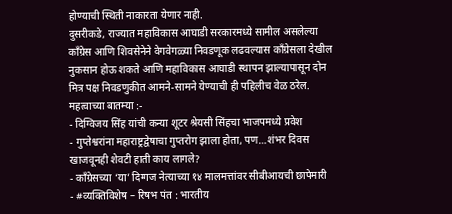होण्याची स्थिती नाकारता येणार नाही.
दुसरीकडे, राज्यात महाविकास आघाडी सरकारमध्ये सामील असलेल्या काँग्रेस आणि शिवसेनेने वेगवेगळ्या निवडणूक लढवल्यास काँग्रेसला देखील नुकसान होऊ शकते आणि महाविकास आघाडी स्थापन झाल्यापासून दोन मित्र पक्ष निवडणुकीत आमने-सामने येण्याची ही पहिलीच वेळ ठरेल.
महत्वाच्या बातम्या :-
- दिग्विजय सिंह यांची कन्या शूटर श्रेयसी सिंहचा भाजपमध्ये प्रवेश
- गुप्तेश्वरांना महाराष्ट्रद्वेषाचा गुप्तरोग झाला होता, पण…शंभर दिवस खाजवूनही शेवटी हाती काय लागले?
- कॉंग्रेसच्या ‘या’ दिग्गज नेत्याच्या १४ मालमत्तांवर सीबीआयची छापेमारी
- #व्यक्तिविशेष – रिषभ पंत : भारतीय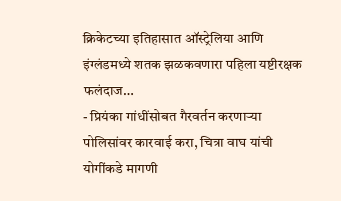क्रिकेटच्या इतिहासात ऑस्ट्रेलिया आणि इंग्लंडमध्ये शतक झळकवणारा पहिला यष्टीरक्षक फलंदाज…
- प्रियंका गांधींसोबत गैरवर्तन करणाऱ्या पोलिसांवर कारवाई करा, चित्रा वाघ यांची योगींकडे मागणी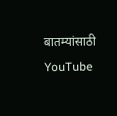बातम्यांसाठी YouTube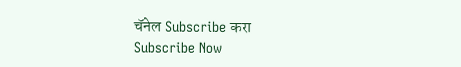चॅनेल Subscribe करा
Subscribe Now